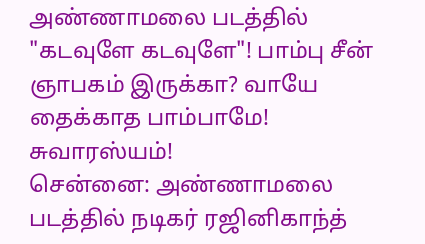அண்ணாமலை படத்தில் "கடவுளே கடவுளே"! பாம்பு சீன் ஞாபகம் இருக்கா? வாயே தைக்காத பாம்பாமே! சுவாரஸ்யம்!
சென்னை: அண்ணாமலை படத்தில் நடிகர் ரஜினிகாந்த்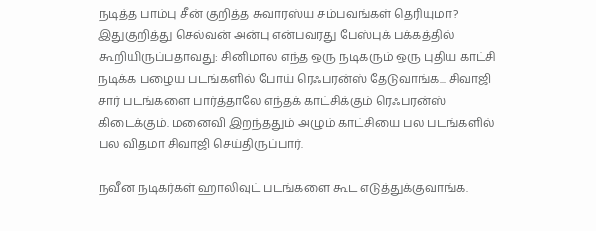நடித்த பாம்பு சீன் குறித்த சுவாரஸ்ய சம்பவங்கள் தெரியுமா?
இதுகுறித்து செல்வன் அன்பு என்பவரது பேஸ்புக் பக்கத்தில் கூறியிருப்பதாவது: சினிமால எந்த ஒரு நடிகரும் ஒரு புதிய காட்சி நடிக்க பழைய படங்களில் போய் ரெஃபரன்ஸ் தேடுவாங்க... சிவாஜி சார் படங்களை பார்த்தாலே எந்தக் காட்சிக்கும் ரெஃபரன்ஸ் கிடைக்கும். மனைவி இறந்ததும் அழும் காட்சியை பல படங்களில் பல விதமா சிவாஜி செய்திருப்பார்.

நவீன நடிகர்கள் ஹாலிவுட் படங்களை கூட எடுத்துக்குவாங்க.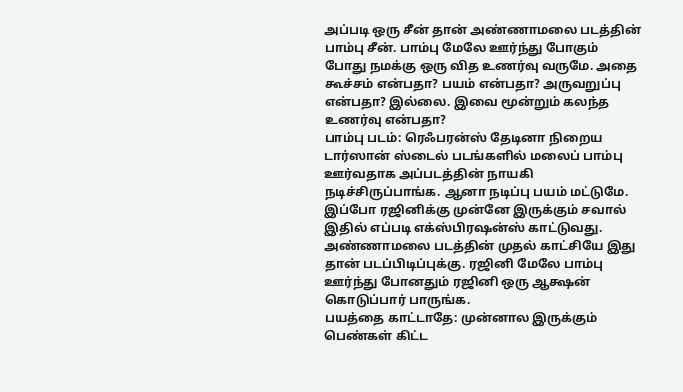அப்படி ஒரு சீன் தான் அண்ணாமலை படத்தின் பாம்பு சீன். பாம்பு மேலே ஊர்ந்து போகும் போது நமக்கு ஒரு வித உணர்வு வருமே. அதை கூச்சம் என்பதா? பயம் என்பதா? அருவறுப்பு என்பதா? இல்லை. இவை மூன்றும் கலந்த உணர்வு என்பதா?
பாம்பு படம்: ரெஃபரன்ஸ் தேடினா நிறைய டார்ஸான் ஸ்டைல் படங்களில் மலைப் பாம்பு ஊர்வதாக அப்படத்தின் நாயகி நடிச்சிருப்பாங்க. ஆனா நடிப்பு பயம் மட்டுமே. இப்போ ரஜினிக்கு முன்னே இருக்கும் சவால் இதில் எப்படி எக்ஸ்பிரஷன்ஸ் காட்டுவது. அண்ணாமலை படத்தின் முதல் காட்சியே இது தான் படப்பிடிப்புக்கு. ரஜினி மேலே பாம்பு ஊர்ந்து போனதும் ரஜினி ஒரு ஆக்ஷன் கொடுப்பார் பாருங்க.
பயத்தை காட்டாதே: முன்னால இருக்கும் பெண்கள் கிட்ட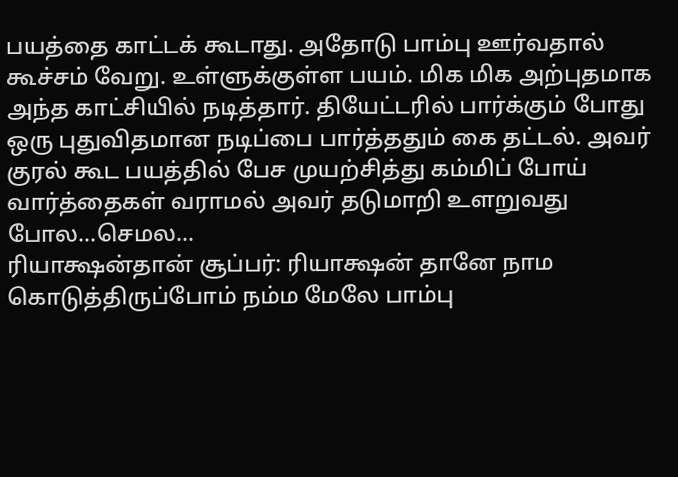பயத்தை காட்டக் கூடாது. அதோடு பாம்பு ஊர்வதால் கூச்சம் வேறு. உள்ளுக்குள்ள பயம். மிக மிக அற்புதமாக அந்த காட்சியில் நடித்தார். தியேட்டரில் பார்க்கும் போது ஒரு புதுவிதமான நடிப்பை பார்த்ததும் கை தட்டல். அவர் குரல் கூட பயத்தில் பேச முயற்சித்து கம்மிப் போய் வார்த்தைகள் வராமல் அவர் தடுமாறி உளறுவது போல...செமல...
ரியாக்ஷன்தான் சூப்பர்: ரியாக்ஷன் தானே நாம கொடுத்திருப்போம் நம்ம மேலே பாம்பு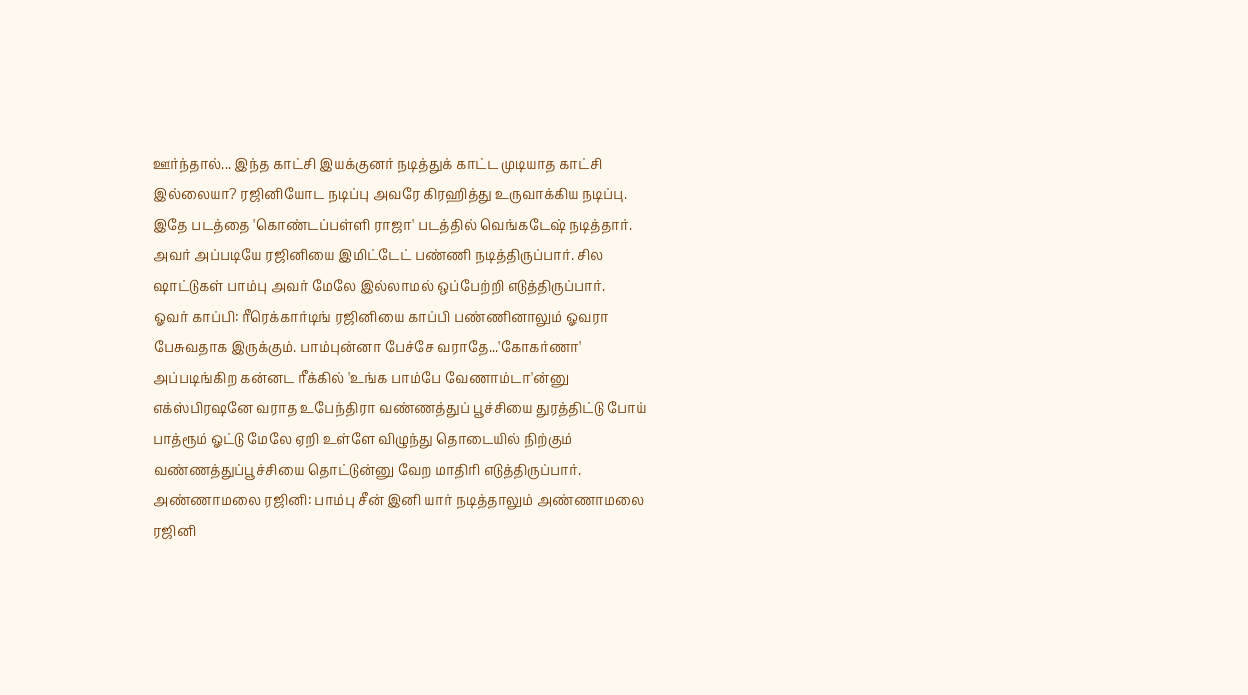ஊர்ந்தால்... இந்த காட்சி இயக்குனர் நடித்துக் காட்ட முடியாத காட்சி இல்லையா? ரஜினியோட நடிப்பு அவரே கிரஹித்து உருவாக்கிய நடிப்பு. இதே படத்தை 'கொண்டப்பள்ளி ராஜா' படத்தில் வெங்கடேஷ் நடித்தார். அவர் அப்படியே ரஜினியை இமிட்டேட் பண்ணி நடித்திருப்பார். சில ஷாட்டுகள் பாம்பு அவர் மேலே இல்லாமல் ஒப்பேற்றி எடுத்திருப்பார்.
ஓவர் காப்பி: ரீரெக்கார்டிங் ரஜினியை காப்பி பண்ணினாலும் ஓவரா பேசுவதாக இருக்கும். பாம்புன்னா பேச்சே வராதே...'கோகர்ணா' அப்படிங்கிற கன்னட ரீக்கில் 'உங்க பாம்பே வேணாம்டா'ன்னு எக்ஸ்பிரஷனே வராத உபேந்திரா வண்ணத்துப் பூச்சியை துரத்திட்டு போய் பாத்ரூம் ஓட்டு மேலே ஏறி உள்ளே விழுந்து தொடையில் நிற்கும் வண்ணத்துப்பூச்சியை தொட்டுன்னு வேற மாதிரி எடுத்திருப்பார்.
அண்ணாமலை ரஜினி: பாம்பு சீன் இனி யார் நடித்தாலும் அண்ணாமலை ரஜினி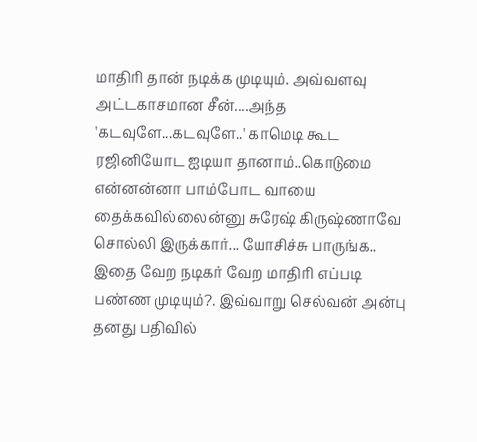மாதிரி தான் நடிக்க முடியும். அவ்வளவு அட்டகாசமான சீன்....அந்த 'கடவுளே...கடவுளே..' காமெடி கூட ரஜினியோட ஐடியா தானாம்..கொடுமை என்னன்னா பாம்போட வாயை தைக்கவில்லைன்னு சுரேஷ் கிருஷ்ணாவே சொல்லி இருக்கார்... யோசிச்சு பாருங்க.. இதை வேற நடிகர் வேற மாதிரி எப்படி பண்ண முடியும்?. இவ்வாறு செல்வன் அன்பு தனது பதிவில்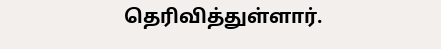தெரிவித்துள்ளார்.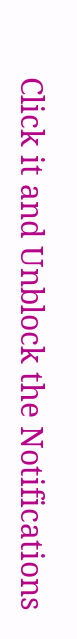Click it and Unblock the Notifications